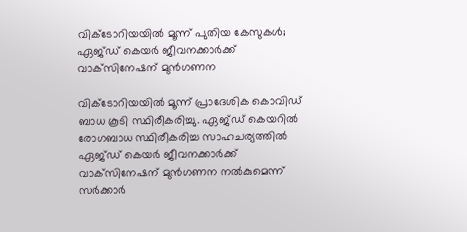വിക്ടോറിയയിൽ മൂന്ന് പുതിയ കേസുകൾ; ഏജ്ഡ് കെയർ ജീവനക്കാർക്ക് വാക്‌സിനേഷന് മുൻഗണന

വിക്ടോറിയയിൽ മൂന്ന് പ്രാദേശിക കൊവിഡ് ബാധ കൂടി സ്ഥിരീകരിച്ചു. ഏജ്ഡ് കെയറിൽ രോഗബാധ സ്ഥിരീകരിച്ച സാഹചര്യത്തിൽ ഏജ്ഡ് കെയർ ജീവനക്കാർക്ക് വാക്‌സിനേഷന് മുൻഗണന നൽകുമെന്ന് സർക്കാർ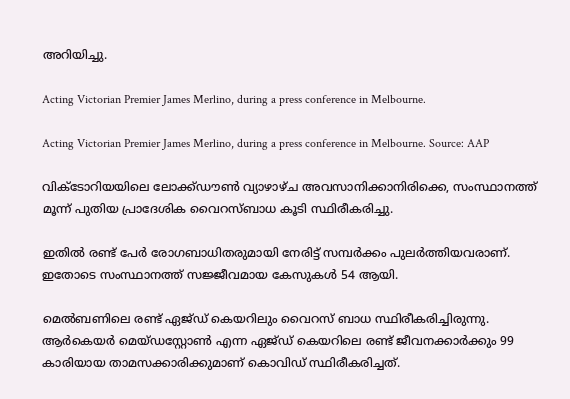അറിയിച്ചു.

Acting Victorian Premier James Merlino, during a press conference in Melbourne.

Acting Victorian Premier James Merlino, during a press conference in Melbourne. Source: AAP

വിക്ടോറിയയിലെ ലോക്ക്ഡൗൺ വ്യാഴാഴ്ച അവസാനിക്കാനിരിക്കെ, സംസ്ഥാനത്ത് മൂന്ന് പുതിയ പ്രാദേശിക വൈറസ്ബാധ കൂടി സ്ഥിരീകരിച്ചു.

ഇതിൽ രണ്ട് പേർ‌ രോഗബാധിതരുമായി നേരിട്ട് സമ്പർക്കം പുലർത്തിയവരാണ്. ഇതോടെ സംസ്ഥാനത്ത് സജ്ജീവമായ കേസുകൾ 54 ആയി.

മെൽബണിലെ രണ്ട് ഏജ്ഡ് കെയറിലും വൈറസ് ബാധ സ്ഥിരീകരിച്ചിരുന്നു. ആർകെയർ മെയ്ഡസ്റ്റോൺ എന്ന ഏജ്ഡ് കെയറിലെ രണ്ട് ജീവനക്കാർക്കും 99 കാരിയായ താമസക്കാരിക്കുമാണ് കൊവിഡ് സ്ഥിരീകരിച്ചത്.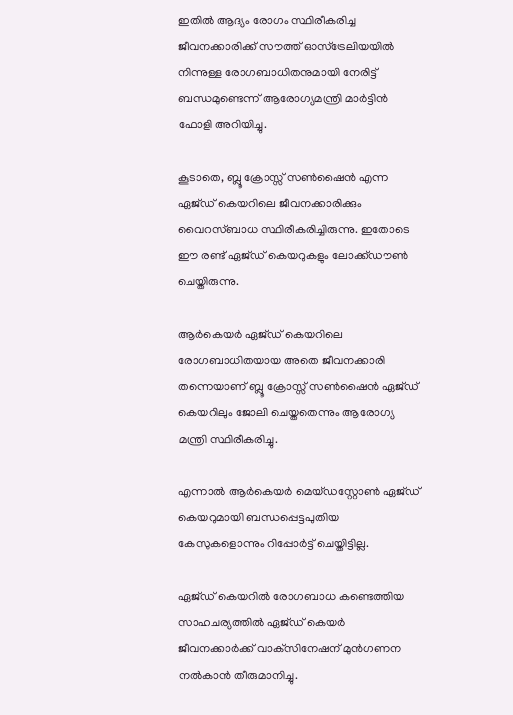ഇതിൽ ആദ്യം രോഗം സ്ഥിരീകരിച്ച ജീവനക്കാരിക്ക് സൗത്ത് ഓസ്‌ട്രേലിയയിൽ നിന്നുള്ള രോഗബാധിതനുമായി നേരിട്ട് ബന്ധമുണ്ടെന്ന് ആരോഗ്യമന്ത്രി മാർട്ടിൻ ഫോളി അറിയിച്ചു.

കൂടാതെ, ബ്ലൂ ക്രോസ്സ് സൺഷൈൻ എന്ന ഏജ്ഡ് കെയറിലെ ജീവനക്കാരിക്കും വൈറസ്ബാധ സ്ഥിരീകരിച്ചിരുന്നു. ഇതോടെ ഈ രണ്ട് ഏജ്ഡ് കെയറുകളും ലോക്ക്ഡൗൺ ചെയ്തിരുന്നു.

ആർകെയർ ഏജ്ഡ് കെയറിലെ രോഗബാധിതയായ അതെ ജീവനക്കാരി തന്നെയാണ് ബ്ലൂ ക്രോസ്സ് സൺഷൈൻ ഏജ്ഡ് കെയറിലും ജോലി ചെയ്തതെന്നും ആരോഗ്യ മന്ത്രി സ്ഥിരീകരിച്ചു.

എന്നാൽ ആർകെയർ മെയ്ഡസ്റ്റോൺ ഏജ്ഡ് കെയറുമായി ബന്ധപ്പെട്ടപുതിയ കേസുകളൊന്നും റിപ്പോർട്ട് ചെയ്തിട്ടില്ല.

ഏജ്ഡ് കെയറിൽ രോഗബാധ കണ്ടെത്തിയ സാഹചര്യത്തിൽ ഏജ്ഡ് കെയർ ജീവനക്കാർക്ക് വാക്‌സിനേഷന് മുൻഗണന നൽകാൻ തീരുമാനിച്ചു.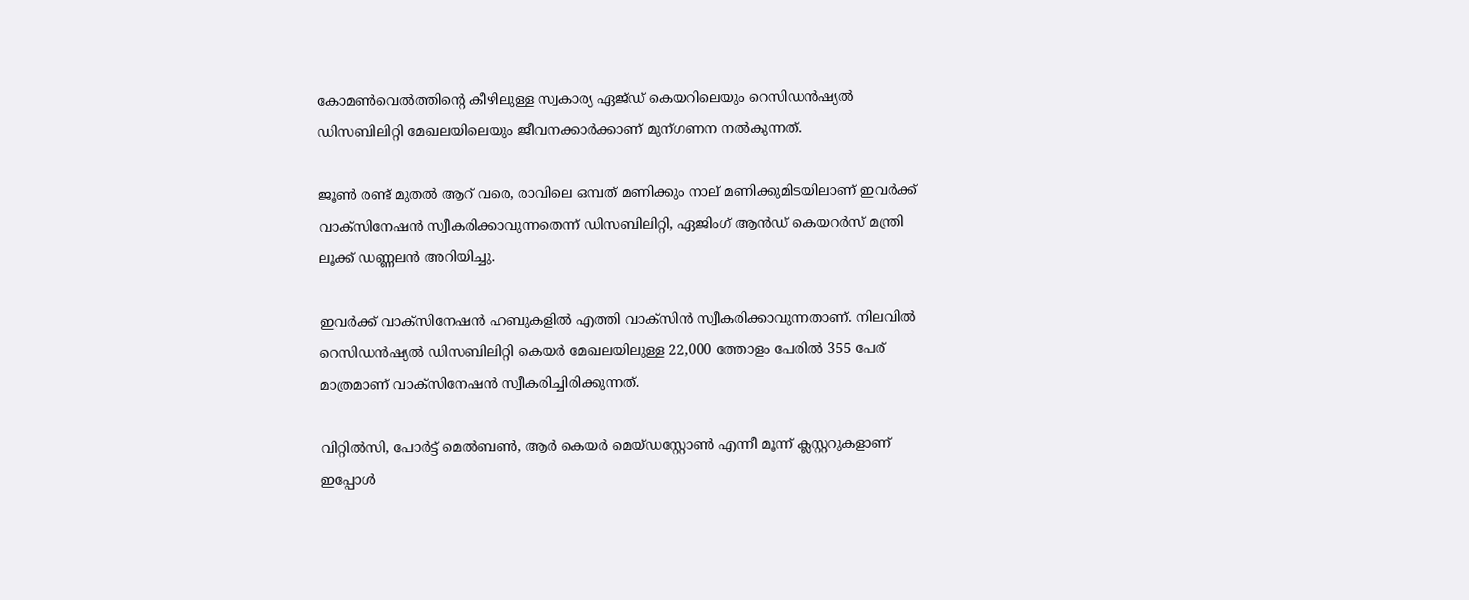കോമൺവെൽത്തിന്റെ കീഴിലുള്ള സ്വകാര്യ ഏജ്ഡ് കെയറിലെയും റെസിഡൻഷ്യൽ ഡിസബിലിറ്റി മേഖലയിലെയും ജീവനക്കാർക്കാണ് മുന്ഗണന നൽകുന്നത്.

ജൂൺ രണ്ട് മുതൽ ആറ് വരെ, രാവിലെ ഒമ്പത് മണിക്കും നാല് മണിക്കുമിടയിലാണ് ഇവർക്ക് വാക്‌സിനേഷൻ സ്വീകരിക്കാവുന്നതെന്ന് ഡിസബിലിറ്റി, ഏജിംഗ് ആൻഡ് കെയറർസ് മന്ത്രി ലൂക്ക് ഡണ്ണലൻ അറിയിച്ചു.

ഇവർക്ക് വാക്‌സിനേഷൻ ഹബുകളിൽ എത്തി വാക്‌സിൻ സ്വീകരിക്കാവുന്നതാണ്. നിലവിൽ റെസിഡൻഷ്യൽ ഡിസബിലിറ്റി കെയർ മേഖലയിലുള്ള 22,000 ത്തോളം പേരിൽ 355 പേര് മാത്രമാണ് വാക്‌സിനേഷൻ സ്വീകരിച്ചിരിക്കുന്നത്.

വിറ്റിൽസി, പോർട്ട് മെൽബൺ, ആർ കെയർ മെയ്ഡസ്റ്റോൺ എന്നീ മൂന്ന് ക്ലസ്റ്ററുകളാണ് ഇപ്പോൾ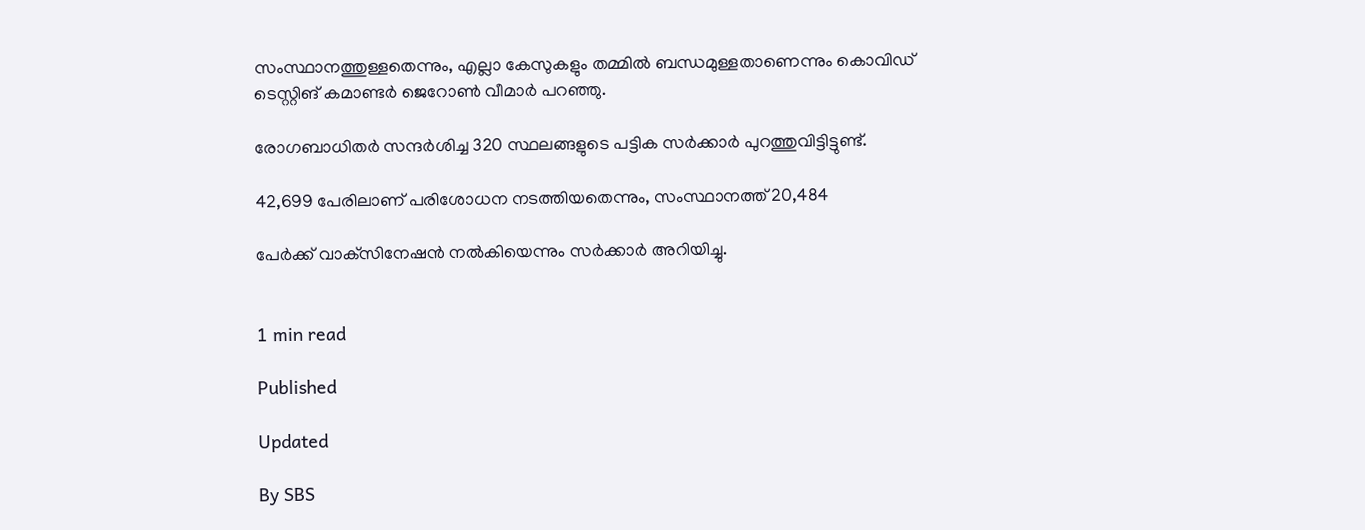സംസ്ഥാനത്തുള്ളതെന്നും, എല്ലാ കേസുകളും തമ്മിൽ ബന്ധമുള്ളതാണെന്നും കൊവിഡ് ടെസ്റ്റിങ് കമാണ്ടർ ജെറോൺ വീമാർ പറഞ്ഞു.

രോഗബാധിതർ സന്ദർശിച്ച 320 സ്ഥലങ്ങളുടെ പട്ടിക സർക്കാർ പുറത്തുവിട്ടിട്ടുണ്ട്.

42,699 പേരിലാണ് പരിശോധന നടത്തിയതെന്നും, സംസ്ഥാനത്ത് 20,484

പേർക്ക് വാക്‌സിനേഷൻ നൽകിയെന്നും സർക്കാർ അറിയിച്ചു.


1 min read

Published

Updated

By SBS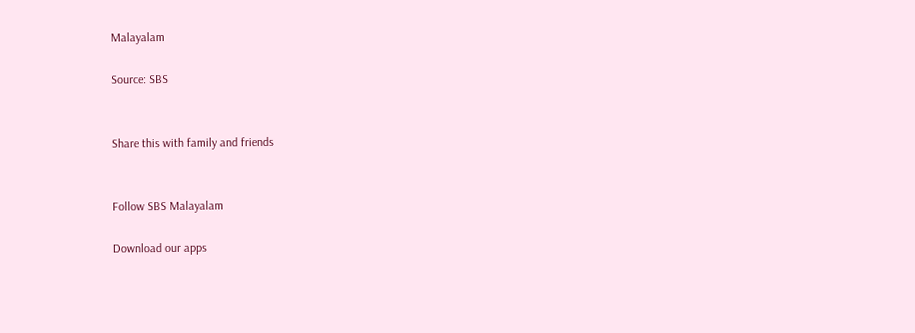Malayalam

Source: SBS


Share this with family and friends


Follow SBS Malayalam

Download our apps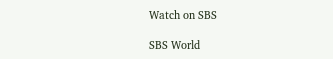Watch on SBS

SBS World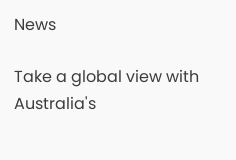News

Take a global view with Australia's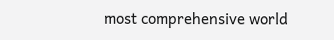most comprehensive world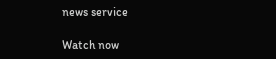news service

Watch now